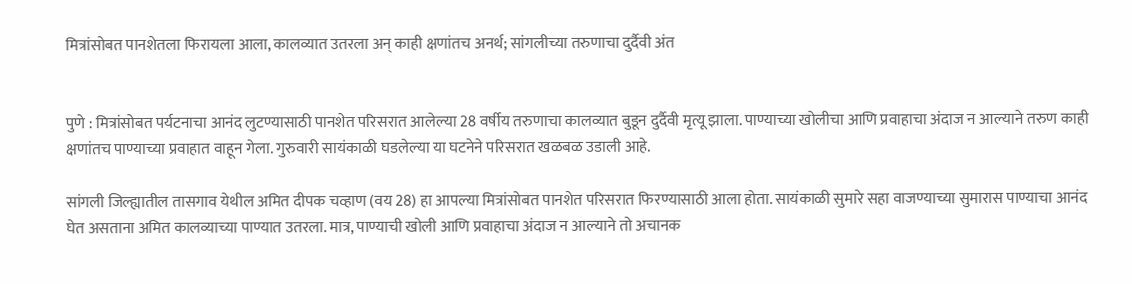मित्रांसोबत पानशेतला फिरायला आला, कालव्यात उतरला अन् काही क्षणांतच अनर्थ; सांगलीच्या तरुणाचा दुर्दैवी अंत


पुणे : मित्रांसोबत पर्यटनाचा आनंद लुटण्यासाठी पानशेत परिसरात आलेल्या 28 वर्षीय तरुणाचा कालव्यात बुडून दुर्दैवी मृत्यू झाला. पाण्याच्या खोलीचा आणि प्रवाहाचा अंदाज न आल्याने तरुण काही क्षणांतच पाण्याच्या प्रवाहात वाहून गेला. गुरुवारी सायंकाळी घडलेल्या या घटनेने परिसरात खळबळ उडाली आहे.

सांगली जिल्ह्यातील तासगाव येथील अमित दीपक चव्हाण (वय 28) हा आपल्या मित्रांसोबत पानशेत परिसरात फिरण्यासाठी आला होता. सायंकाळी सुमारे सहा वाजण्याच्या सुमारास पाण्याचा आनंद घेत असताना अमित कालव्याच्या पाण्यात उतरला. मात्र, पाण्याची खोली आणि प्रवाहाचा अंदाज न आल्याने तो अचानक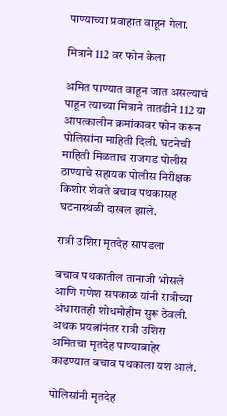पाण्याच्या प्रवाहात वाहून गेला.

मित्राने 112 वर फोन केला

अमित पाण्यात वाहून जात असल्याचं पाहून त्याच्या मित्राने तातडीने 112 या आपत्कालीन क्रमांकावर फोन करून पोलिसांना माहिती दिली. घटनेची माहिती मिळताच राजगड पोलीस ठाण्याचे सहायक पोलीस निरीक्षक किशोर शेवते बचाव पथकासह घटनास्थळी दाखल झाले.

रात्री उशिरा मृतदेह सापडला

बचाव पथकातील तानाजी भोसले आणि गणेश सपकाळ यांनी रात्रीच्या अंधारातही शोधमोहीम सुरू ठेवली. अथक प्रयत्नांनंतर रात्री उशिरा अमितचा मृतदेह पाण्याबाहेर काढण्यात बचाव पथकाला यश आलं.

पोलिसांनी मृतदेह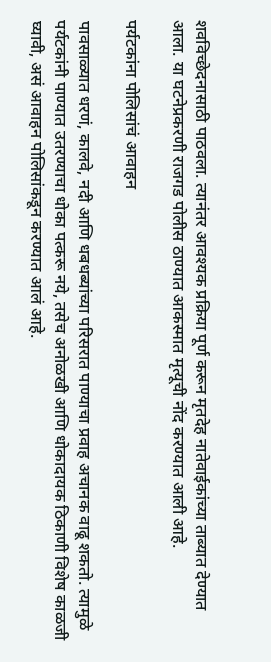शवविच्छेदनासाठी पाठवला. त्यानंतर आवश्यक प्रक्रिया पूर्ण करून मृतदेह नातेवाईकांच्या ताब्यात देण्यात आला. या घटनेप्रकरणी राजगड पोलीस ठाण्यात आकस्मात मृत्यूची नोंद करण्यात आली आहे.

पर्यटकांना पोलिसांचं आवाहन

पावसाळ्यात धरणं, कालवे, नदी आणि धबधब्यांच्या परिसरात पाण्याचा प्रवाह अचानक वाढू शकतो. त्यामुळे पर्यटकांनी पाण्यात उतरण्याचा धोका पत्करू नये, तसेच अनोळखी आणि धोकादायक ठिकाणी विशेष काळजी घ्यावी, असं आवाहन पोलिसांकडून करण्यात आलं आहे.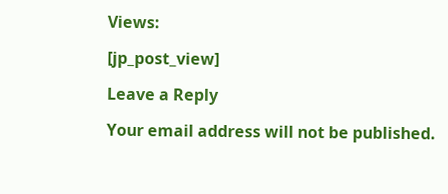Views:

[jp_post_view]

Leave a Reply

Your email address will not be published.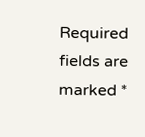Required fields are marked *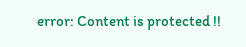error: Content is protected !!